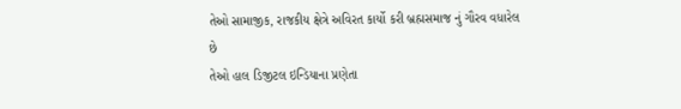તેઓ સામાજીક, રાજકીય ક્ષેત્રે અવિરત કાર્યો કરી બ્રહ્મસમાજ નું ગૌરવ વધારેલ છે
તેઓ હાલ ડિજીટલ ઇન્ડિયાના પ્રણેતા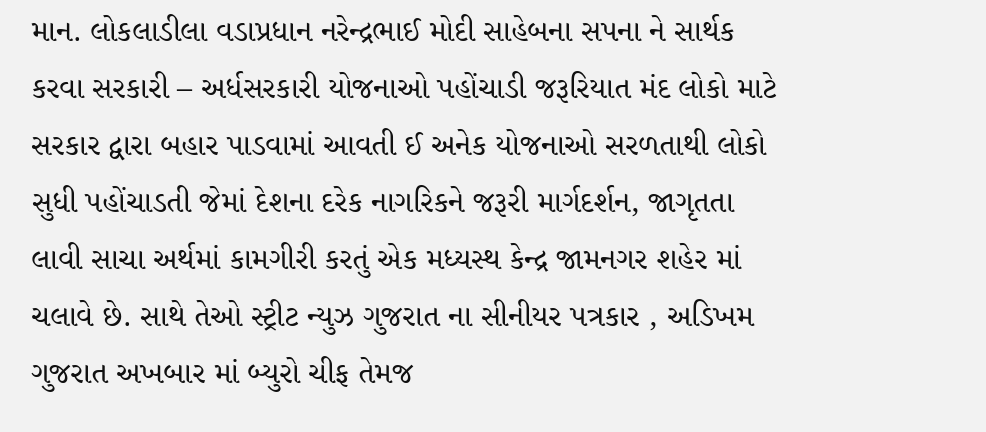માન. લોકલાડીલા વડાપ્રધાન નરેન્દ્રભાઈ મોદી સાહેબના સપના ને સાર્થક કરવા સરકારી – અર્ધસરકારી યોજનાઓ પહોંચાડી જરૂરિયાત મંદ લોકો માટે સરકાર દ્વારા બહાર પાડવામાં આવતી ઈ અનેક યોજનાઓ સરળતાથી લોકો સુધી પહોંચાડતી જેમાં દેશના દરેક નાગરિકને જરૂરી માર્ગદર્શન, જાગૃતતા લાવી સાચા અર્થમાં કામગીરી કરતું એક મધ્યસ્થ કેન્દ્ર જામનગર શહેર માં ચલાવે છે. સાથે તેઓ સ્ટ્રીટ ન્યુઝ ગુજરાત ના સીનીયર પત્રકાર , અડિખમ ગુજરાત અખબાર માં બ્યુરો ચીફ તેમજ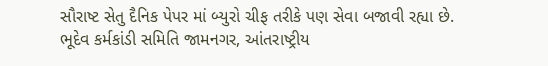સૌરાષ્ટ સેતુ દૈનિક પેપર માં બ્યુરો ચીફ તરીકે પણ સેવા બજાવી રહ્યા છે.
ભૂદેવ કર્મકાંડી સમિતિ જામનગર, આંતરાષ્ટ્રીય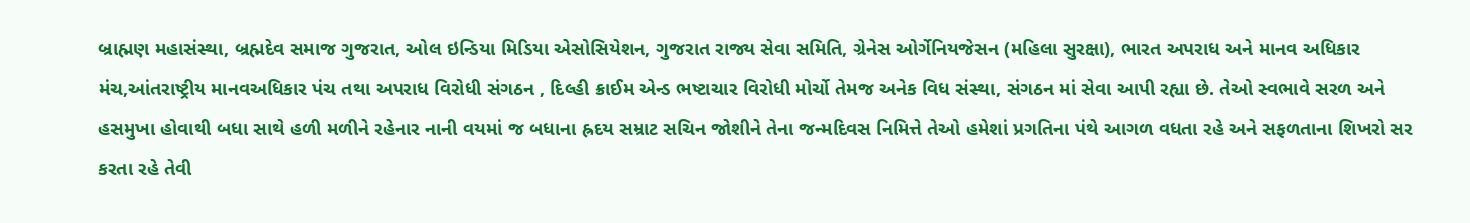બ્રાહ્મણ મહાસંસ્થા, બ્રહ્મદેવ સમાજ ગુજરાત, ઓલ ઇન્ડિયા મિડિયા એસોસિયેશન, ગુજરાત રાજ્ય સેવા સમિતિ, ગ્રેનેસ ઓર્ગેનિયજેસન (મહિલા સુરક્ષા), ભારત અપરાધ અને માનવ અધિકાર મંચ,આંતરાષ્ટ્રીય માનવઅધિકાર પંચ તથા અપરાધ વિરોધી સંગઠન , દિલ્હી ક્રાઈમ એન્ડ ભષ્ટાચાર વિરોધી મોર્ચો તેમજ અનેક વિધ સંસ્થા, સંગઠન માં સેવા આપી રહ્યા છે. તેઓ સ્વભાવે સરળ અને હસમુખા હોવાથી બધા સાથે હળી મળીને રહેનાર નાની વયમાં જ બધાના હ્રદય સમ્રાટ સચિન જોશીને તેના જન્મદિવસ નિમિત્તે તેઓ હમેશાં પ્રગતિના પંથે આગળ વધતા રહે અને સફળતાના શિખરો સર કરતા રહે તેવી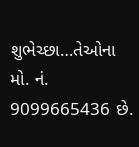શુભેચ્છા…તેઓના મો. નં. 9099665436 છે.